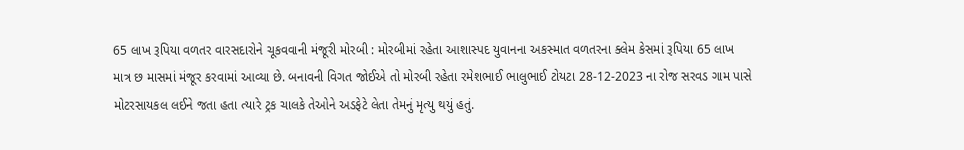65 લાખ રૂપિયા વળતર વારસદારોને ચૂકવવાની મંજૂરી મોરબી : મોરબીમાં રહેતા આશાસ્પદ યુવાનના અકસ્માત વળતરના ક્લેમ કેસમાં રૂપિયા 65 લાખ માત્ર છ માસમાં મંજૂર કરવામાં આવ્યા છે. બનાવની વિગત જોઈએ તો મોરબી રહેતા રમેશભાઈ ભાલુભાઈ ટોયટા 28-12-2023 ના રોજ સરવડ ગામ પાસે મોટરસાયકલ લઈને જતા હતા ત્યારે ટ્રક ચાલકે તેઓને અડફેટે લેતા તેમનું મૃત્યુ થયું હતું.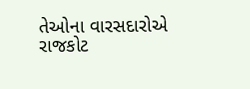તેઓના વારસદારોએ રાજકોટ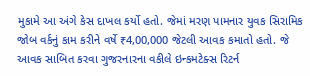મુકામે આ અંગે કેસ દાખલ કર્યો હતો. જેમાં મરણ પામનાર યુવક સિરામિક જોબ વર્કનું કામ કરીને વર્ષે ₹4,00,000 જેટલી આવક કમાતો હતો. જે આવક સાબિત કરવા ગુજરનારના વકીલે ઇન્કમટેક્સ રિટર્ન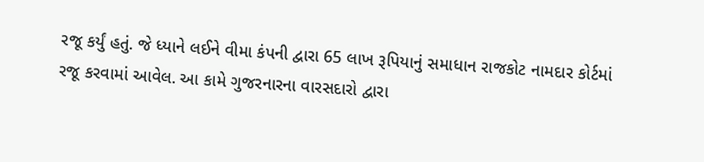રજૂ કર્યું હતું. જે ધ્યાને લઈને વીમા કંપની દ્વારા 65 લાખ રૂપિયાનું સમાધાન રાજકોટ નામદાર કોર્ટમાં રજૂ કરવામાં આવેલ. આ કામે ગુજરનારના વારસદારો દ્વારા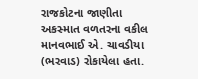રાજકોટના જાણીતા અકસ્માત વળતરના વકીલ માનવભાઈ એ. ચાવડીયા (ભરવાડ) રોકાયેલા હતા.